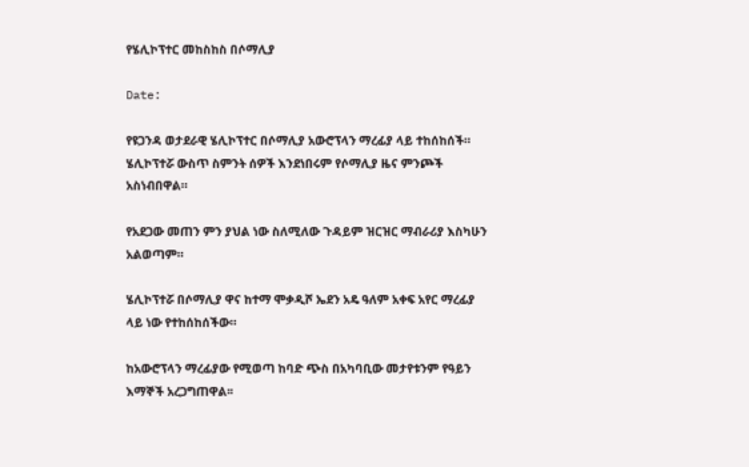የሄሊኮፕተር መከስከስ በሶማሊያ

Date:

የዩጋንዳ ወታደራዊ ሄሊኮፕተር በሶማሊያ አውሮፕላን ማረፊያ ላይ ተከሰከሰች።
ሄሊኮፕተሯ ውስጥ ስምንት ሰዎች እንደነበሩም የሶማሊያ ዜና ምንጮች አስነብበዋል።

የአደጋው መጠን ምን ያህል ነው ስለሚለው ጉዳይም ዝርዝር ማብራሪያ እስካሁን አልወጣም።

ሄሊኮፕተሯ በሶማሊያ ዋና ከተማ ሞቃዲሾ ኤደን አዴ ዓለም አቀፍ አየር ማረፊያ ላይ ነው የተከሰከሰችው።

ከአውሮፕላን ማረፊያው የሚወጣ ከባድ ጭስ በአካባቢው መታየቱንም የዓይን እማኞች አረጋግጠዋል፡፡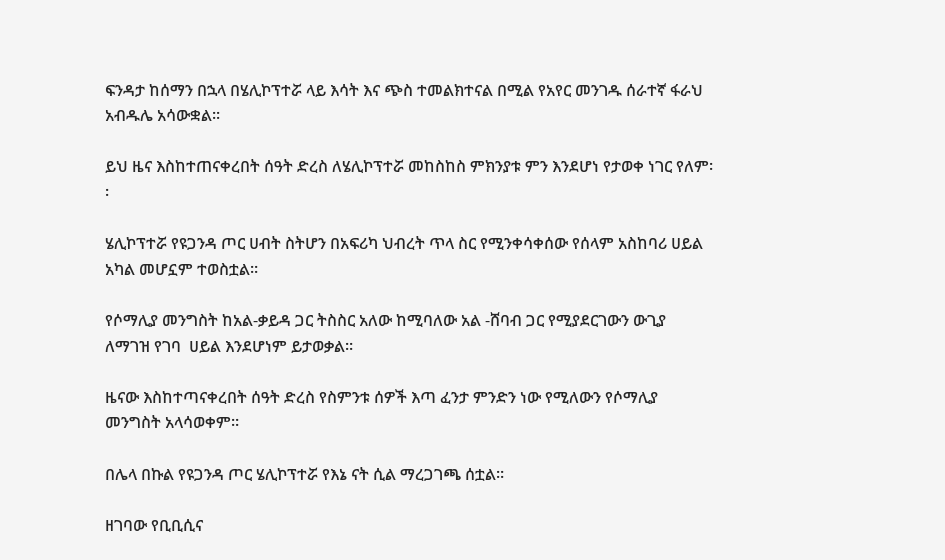ፍንዳታ ከሰማን በኋላ በሄሊኮፕተሯ ላይ እሳት እና ጭስ ተመልክተናል በሚል የአየር መንገዱ ሰራተኛ ፋራህ አብዱሌ አሳውቋል፡፡

ይህ ዜና እስከተጠናቀረበት ሰዓት ድረስ ለሄሊኮፕተሯ መከስከስ ምክንያቱ ምን እንደሆነ የታወቀ ነገር የለም፡፡

ሄሊኮፕተሯ የዩጋንዳ ጦር ሀብት ስትሆን በአፍሪካ ህብረት ጥላ ስር የሚንቀሳቀሰው የሰላም አስከባሪ ሀይል አካል መሆኗም ተወስቷል።

የሶማሊያ መንግስት ከአል-ቃይዳ ጋር ትስስር አለው ከሚባለው አል -ሸባብ ጋር የሚያደርገውን ውጊያ ለማገዝ የገባ  ሀይል እንደሆነም ይታወቃል።

ዜናው እስከተጣናቀረበት ሰዓት ድረስ የስምንቱ ሰዎች እጣ ፈንታ ምንድን ነው የሚለውን የሶማሊያ መንግስት አላሳወቀም።

በሌላ በኩል የዩጋንዳ ጦር ሄሊኮፕተሯ የእኔ ናት ሲል ማረጋገጫ ሰቷል።

ዘገባው የቢቢሲና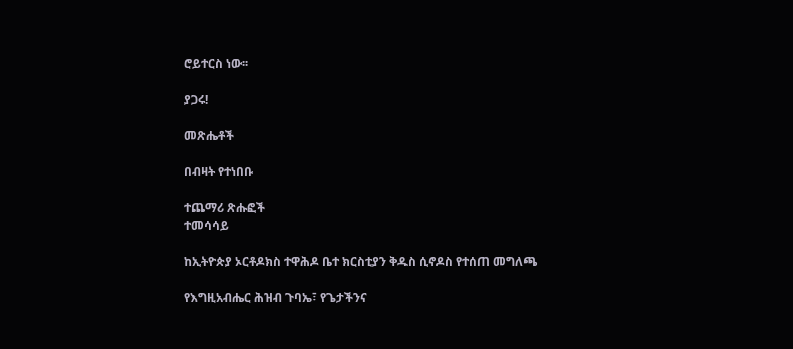ሮይተርስ ነው፡፡

ያጋሩ!

መጽሔቶች

በብዛት የተነበቡ

ተጨማሪ ጽሑፎች
ተመሳሳይ

ከኢትዮጵያ ኦርቶዶክስ ተዋሕዶ ቤተ ክርስቲያን ቅዱስ ሲኖዶስ የተሰጠ መግለጫ

የእግዚአብሔር ሕዝብ ጉባኤ፣ የጌታችንና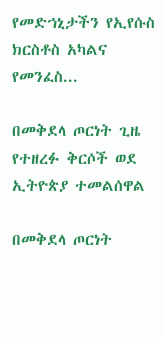የመድኀኒታችን የኢየሱስ ክርስቶስ አካልና የመንፈስ...

በመቅደላ ጦርነት ጊዜ የተዘረፉ ቅርሶች ወደ ኢትዮጵያ ተመልሰዋል

በመቅደላ ጦርነት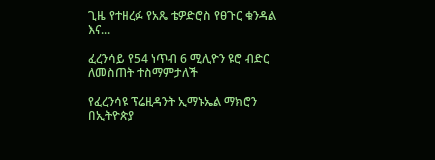ጊዜ የተዘረፉ የአጼ ቴዎድሮስ የፀጉር ቁንዳል እና...

ፈረንሳይ የ54 ነጥብ 6 ሚሊዮን ዩሮ ብድር ለመስጠት ተስማምታለች

የፈረንሳዩ ፕሬዚዳንት ኢማኑኤል ማክሮን በኢትዮጵያ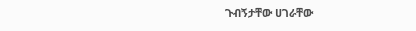ጉብኝታቸው ሀገራቸው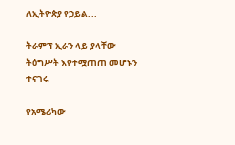ለኢትዮጵያ የኃይል...

ትራምፕ ኢራን ላይ ያላቸው ትዕግሥት እየተሟጠጠ መሆኑን ተናገሩ

የአሜሪካው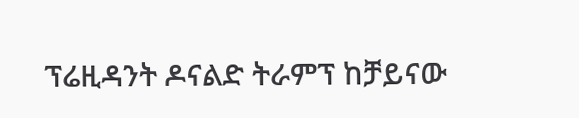ፕሬዚዳንት ዶናልድ ትራምፕ ከቻይናው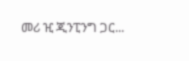መሪ ዢ ጂንፒንግ ጋር...